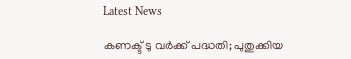Latest News

കണക്ട് ടു വര്‍ക്ക് പദ്ധതി; പുതുക്കിയ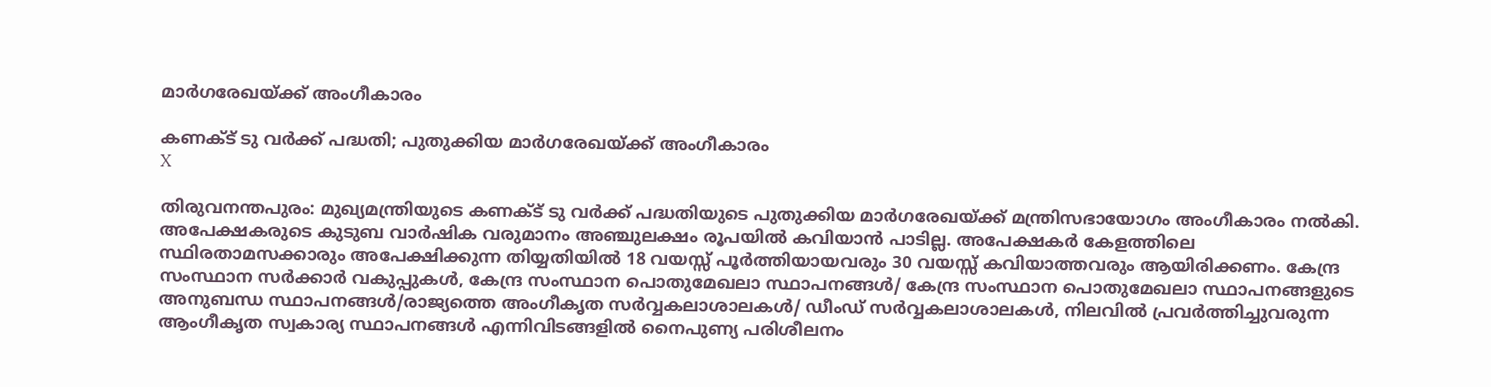മാര്‍ഗരേഖയ്ക്ക് അംഗീകാരം

കണക്ട് ടു വര്‍ക്ക് പദ്ധതി; പുതുക്കിയ മാര്‍ഗരേഖയ്ക്ക് അംഗീകാരം
X

തിരുവനന്തപുരം: മുഖ്യമന്ത്രിയുടെ കണക്ട് ടു വര്‍ക്ക് പദ്ധതിയുടെ പുതുക്കിയ മാര്‍ഗരേഖയ്ക്ക് മന്ത്രിസഭായോഗം അംഗീകാരം നല്‍കി. അപേക്ഷകരുടെ കുടുബ വാര്‍ഷിക വരുമാനം അഞ്ചുലക്ഷം രൂപയില്‍ കവിയാന്‍ പാടില്ല. അപേക്ഷകര്‍ കേളത്തിലെ സ്ഥിരതാമസക്കാരും അപേക്ഷിക്കുന്ന തിയ്യതിയില്‍ 18 വയസ്സ് പൂര്‍ത്തിയായവരും 30 വയസ്സ് കവിയാത്തവരും ആയിരിക്കണം. കേന്ദ്ര സംസ്ഥാന സര്‍ക്കാര്‍ വകുപ്പുകള്‍, കേന്ദ്ര സംസ്ഥാന പൊതുമേഖലാ സ്ഥാപനങ്ങള്‍/ കേന്ദ്ര സംസ്ഥാന പൊതുമേഖലാ സ്ഥാപനങ്ങളുടെ അനുബന്ധ സ്ഥാപനങ്ങള്‍/രാജ്യത്തെ അംഗീകൃത സര്‍വ്വകലാശാലകള്‍/ ഡീംഡ് സര്‍വ്വകലാശാലകള്‍, നിലവില്‍ പ്രവര്‍ത്തിച്ചുവരുന്ന ആംഗീകൃത സ്വകാര്യ സ്ഥാപനങ്ങള്‍ എന്നിവിടങ്ങളില്‍ നൈപുണ്യ പരിശീലനം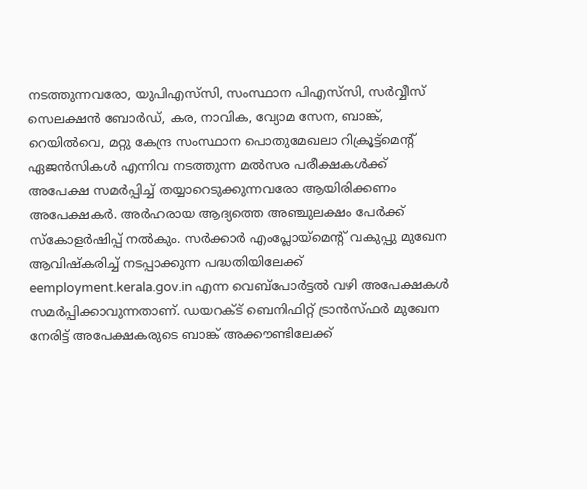നടത്തുന്നവരോ, യുപിഎസ്‌സി, സംസ്ഥാന പിഎസ്‌സി, സര്‍വ്വീസ് സെലക്ഷന്‍ ബോര്‍ഡ്, കര, നാവിക, വ്യോമ സേന, ബാങ്ക്, റെയില്‍വെ, മറ്റു കേന്ദ്ര സംസ്ഥാന പൊതുമേഖലാ റിക്രൂട്ട്‌മെന്റ് ഏജന്‍സികള്‍ എന്നിവ നടത്തുന്ന മല്‍സര പരീക്ഷകള്‍ക്ക് അപേക്ഷ സമര്‍പ്പിച്ച് തയ്യാറെടുക്കുന്നവരോ ആയിരിക്കണം അപേക്ഷകര്‍. അര്‍ഹരായ ആദ്യത്തെ അഞ്ചുലക്ഷം പേര്‍ക്ക് സ്‌കോളര്‍ഷിപ്പ് നല്‍കും. സര്‍ക്കാര്‍ എംപ്ലോയ്‌മെന്റ് വകുപ്പു മുഖേന ആവിഷ്‌കരിച്ച് നടപ്പാക്കുന്ന പദ്ധതിയിലേക്ക് eemployment.kerala.gov.in എന്ന വെബ്‌പോര്‍ട്ടല്‍ വഴി അപേക്ഷകള്‍ സമര്‍പ്പിക്കാവുന്നതാണ്. ഡയറക്ട് ബെനിഫിറ്റ് ട്രാന്‍സ്ഫര്‍ മുഖേന നേരിട്ട് അപേക്ഷകരുടെ ബാങ്ക് അക്കൗണ്ടിലേക്ക്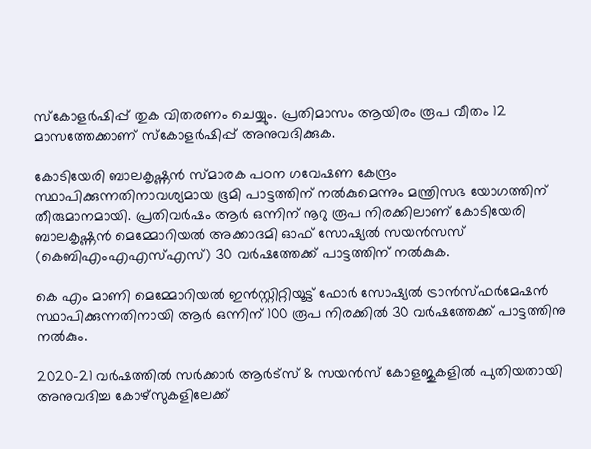സ്‌കോളര്‍ഷിപ്പ് തുക വിതരണം ചെയ്യും. പ്രതിമാസം ആയിരം രൂപ വീതം 12 മാസത്തേക്കാണ് സ്‌കോളര്‍ഷിപ്പ് അനുവദിക്കുക.

കോടിയേരി ബാലകൃഷ്ണന്‍ സ്മാരക പഠന ഗവേഷണ കേന്ദ്രം സ്ഥാപിക്കുന്നതിനാവശ്യമായ ഭൂമി പാട്ടത്തിന് നല്‍കുമെന്നും മന്ത്രിസഭ യോഗത്തിന് തീരുമാനമായി. പ്രതിവര്‍ഷം ആര്‍ ഒന്നിന് നൂറു രൂപ നിരക്കിലാണ് കോടിയേരി ബാലകൃഷ്ണന്‍ മെമ്മോറിയല്‍ അക്കാദമി ഓഫ് സോഷ്യല്‍ സയന്‍സസ് (കെബിഎംഎഎസ്എസ്) 30 വര്‍ഷത്തേക്ക് പാട്ടത്തിന് നല്‍കുക.

കെ എം മാണി മെമ്മോറിയല്‍ ഇന്‍സ്റ്റിറ്റിയൂട്ട് ഫോര്‍ സോഷ്യല്‍ ട്രാന്‍സ്ഫര്‍മേഷന്‍ സ്ഥാപിക്കുന്നതിനായി ആര്‍ ഒന്നിന് 100 രൂപ നിരക്കില്‍ 30 വര്‍ഷത്തേക്ക് പാട്ടത്തിനു നല്‍കും.

2020-21 വര്‍ഷത്തില്‍ സര്‍ക്കാര്‍ ആര്‍ട്‌സ് & സയന്‍സ് കോളജുകളില്‍ പുതിയതായി അനുവദിച്ച കോഴ്‌സുകളിലേക്ക്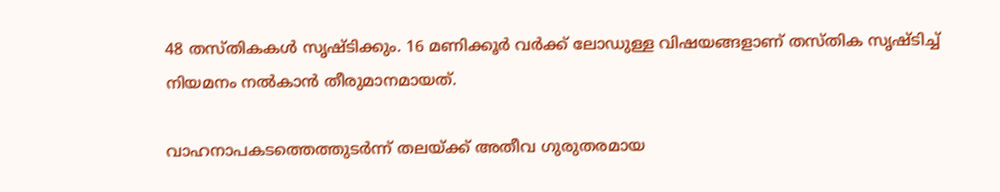48 തസ്തികകള്‍ സൃഷ്ടിക്കും. 16 മണിക്കൂര്‍ വര്‍ക്ക് ലോഡുള്ള വിഷയങ്ങളാണ് തസ്തിക സൃഷ്ടിച്ച് നിയമനം നല്‍കാന്‍ തീരുമാനമായത്‌.

വാഹനാപകടത്തെത്തുടര്‍ന്ന് തലയ്ക്ക് അതീവ ഗുരുതരമായ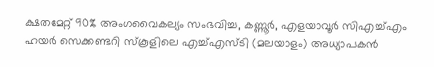ക്ഷതമേറ്റ് 90% അംഗവൈകല്യം സംഭവിച്ച, കണ്ണൂര്‍, എളയാവൂര്‍ സിഎച്ച്എം ഹയര്‍ സെക്കണ്ടറി സ്‌കൂളിലെ എച്ച്എസ്ടി (മലയാളം) അധ്യാപകന്‍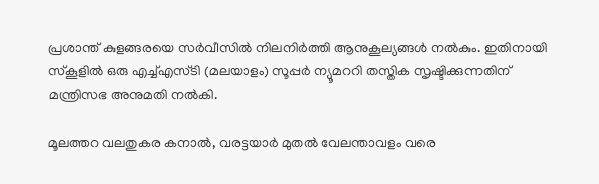പ്രശാന്ത് കുളങ്ങരയെ സര്‍വീസില്‍ നിലനിര്‍ത്തി ആനുകൂല്യങ്ങള്‍ നല്‍കും. ഇതിനായി സ്‌കൂളില്‍ ഒരു എച്ച്എസ്ടി (മലയാളം) സൂപ്പര്‍ ന്യൂമററി തസ്തിക സൃഷ്ടിക്കുന്നതിന് മന്ത്രിസഭ അനുമതി നല്‍കി.

മൂലത്തറ വലതുകര കനാല്‍, വരട്ടയാര്‍ മുതല്‍ വേലന്താവളം വരെ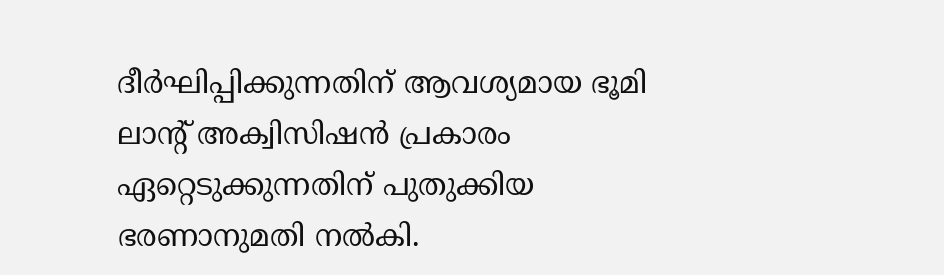ദീര്‍ഘിപ്പിക്കുന്നതിന് ആവശ്യമായ ഭൂമി ലാന്റ് അക്വിസിഷന്‍ പ്രകാരം ഏറ്റെടുക്കുന്നതിന് പുതുക്കിയ ഭരണാനുമതി നല്‍കി.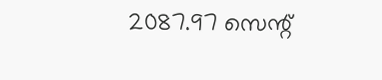2087.97 സെന്റ്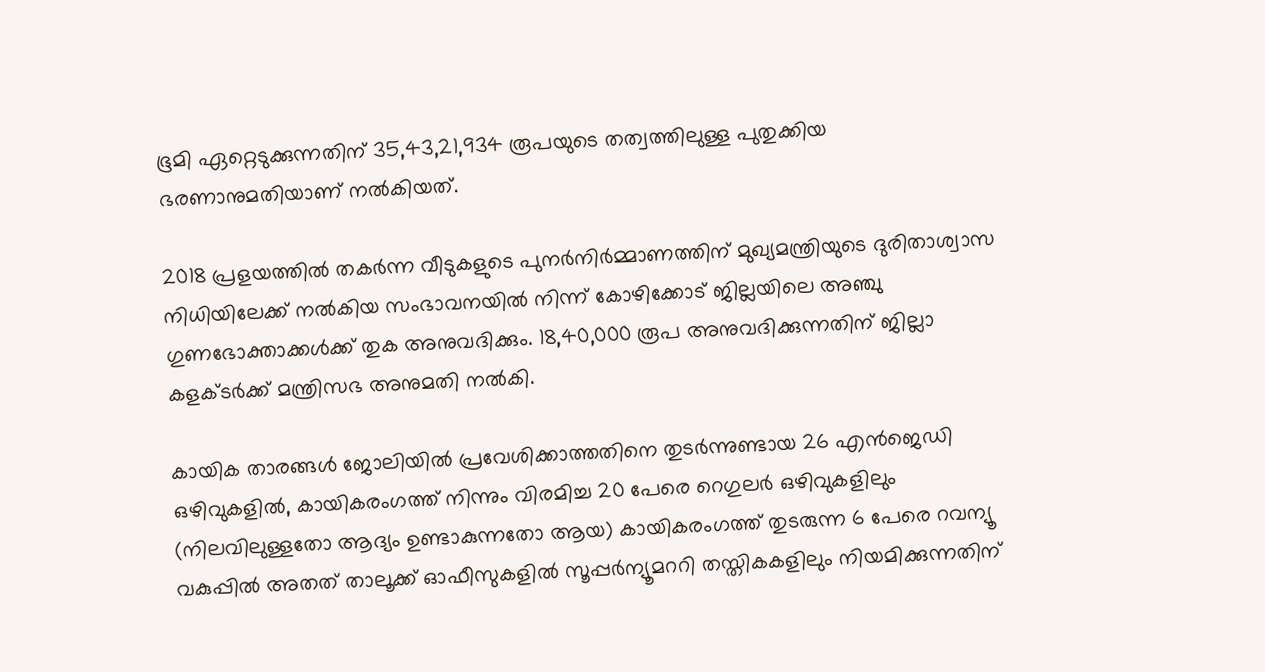ഭൂമി ഏറ്റെടുക്കുന്നതിന് 35,43,21,934 രൂപയുടെ തത്വത്തിലുള്ള പുതുക്കിയ ഭരണാനുമതിയാണ് നല്‍കിയത്.

2018 പ്രളയത്തില്‍ തകര്‍ന്ന വീടുകളുടെ പുനര്‍നിര്‍മ്മാണത്തിന് മുഖ്യമന്ത്രിയുടെ ദുരിതാശ്വാസ നിധിയിലേക്ക് നല്‍കിയ സംഭാവനയില്‍ നിന്ന് കോഴിക്കോട് ജില്ലയിലെ അഞ്ചു ഗുണഭോക്താക്കള്‍ക്ക് തുക അനുവദിക്കും. 18,40,000 രൂപ അനുവദിക്കുന്നതിന് ജില്ലാ കളക്ടര്‍ക്ക് മന്ത്രിസഭ അനുമതി നല്‍കി.

കായിക താരങ്ങൾ ജോലിയിൽ പ്രവേശിക്കാത്തതിനെ തുടർന്നുണ്ടായ 26 എൻജെഡി ഒഴിവുകളിൽ, കായികരംഗത്ത് നിന്നും വിരമിച്ച 20 പേരെ റെഗുലർ ഒഴിവുകളിലും (നിലവിലുള്ളതോ ആദ്യം ഉണ്ടാകുന്നതോ ആയ) കായികരംഗത്ത് തുടരുന്ന 6 പേരെ റവന്യൂ വകുപ്പിൽ അതത് താലൂക്ക് ഓഫീസുകളിൽ സൂപ്പർന്യൂമററി തസ്തികകളിലും നിയമിക്കുന്നതിന്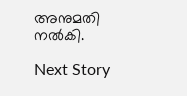അനുമതി നൽകി.

Next Story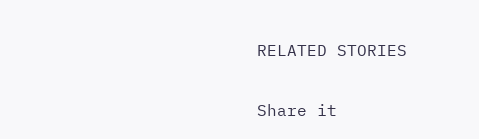RELATED STORIES

Share it